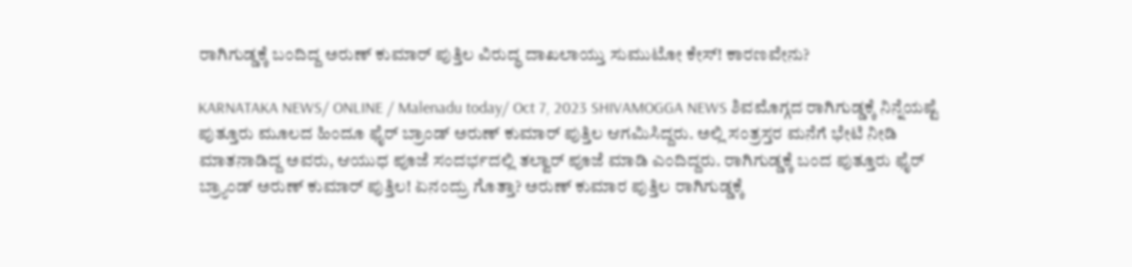ರಾಗಿಗುಡ್ಡಕ್ಕೆ ಬಂದಿದ್ದ ಅರುಣ್ ಕುಮಾರ್ ಪುತ್ತಿಲ ವಿರುದ್ಧ ದಾಖಲಾಯ್ತು ಸುಮುಟೋ ಕೇಸ್! ಕಾರಣವೇನು?

KARNATAKA NEWS/ ONLINE / Malenadu today/ Oct 7, 2023 SHIVAMOGGA NEWS ಶಿವಮೊಗ್ಗದ ರಾಗಿಗುಡ್ಡಕ್ಕೆ ನಿನ್ನೆಯಷ್ಟೆ ಪುತ್ತೂರು ಮೂಲದ ಹಿಂದೂ ಫೈರ್ ಬ್ರಾಂಡ್ ಅರುಣ್ ಕುಮಾರ್ ಪುತ್ತಿಲ ಆಗಮಿಸಿದ್ದರು. ಅಲ್ಲಿ ಸಂತ್ರಸ್ತರ ಮನೆಗೆ ಭೇಟಿ ನೀಡಿ ಮಾತನಾಡಿದ್ದ ಅವರು, ಆಯುಧ ಪೂಜೆ ಸಂದರ್ಭದಲ್ಲಿ ತಲ್ವಾರ್ ಪೂಜೆ ಮಾಡಿ ಎಂದಿದ್ದರು. ರಾಗಿಗುಡ್ಡಕ್ಕೆ ಬಂದ ಪುತ್ತೂರು ಫೈರ್ ಬ್ರ್ಯಾಂಡ್ ಅರುಣ್ ಕುಮಾರ್ ಪುತ್ತಿಲ! ಏನಂದ್ರು ಗೊತ್ತಾ? ಅರುಣ್ ಕುಮಾರ ಪುತ್ತಿಲ ರಾಗಿಗುಡ್ಡಕ್ಕೆ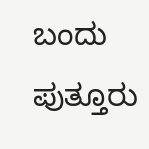ಬಂದು ಪುತ್ತೂರು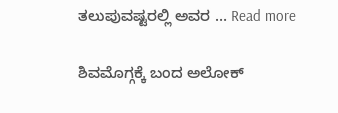ತಲುಪುವಷ್ಟರಲ್ಲಿ ಅವರ … Read more

ಶಿವಮೊಗ್ಗಕ್ಕೆ ಬಂದ ಅಲೋಕ್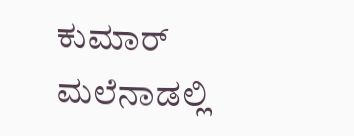ಕುಮಾರ್ ಮಲೆನಾಡಲ್ಲಿ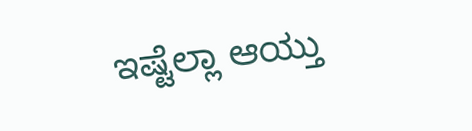ಇಷ್ಟೆಲ್ಲಾ ಆಯ್ತು